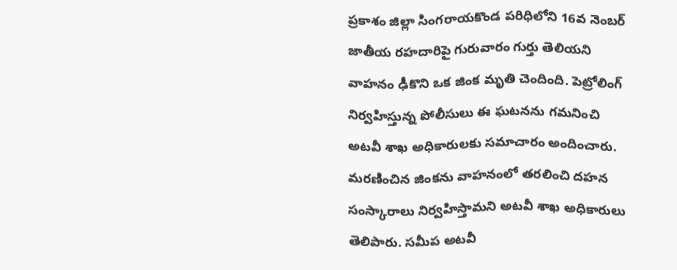ప్రకాశం జిల్లా సింగరాయకొండ పరిధిలోని 16వ నెంబర్ జాతీయ రహదారిపై గురువారం గుర్తు తెలియని వాహనం ఢీకొని ఒక జింక మృతి చెందింది. పెట్రోలింగ్ నిర్వహిస్తున్న పోలీసులు ఈ ఘటనను గమనించి అటవీ శాఖ అధికారులకు సమాచారం అందించారు. మరణించిన జింకను వాహనంలో తరలించి దహన సంస్కారాలు నిర్వహిస్తామని అటవీ శాఖ అధికారులు తెలిపారు. సమీప అటవీ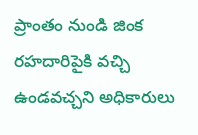ప్రాంతం నుండి జింక రహదారిపైకి వచ్చి ఉండవచ్చని అధికారులు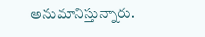అనుమానిస్తున్నారు.